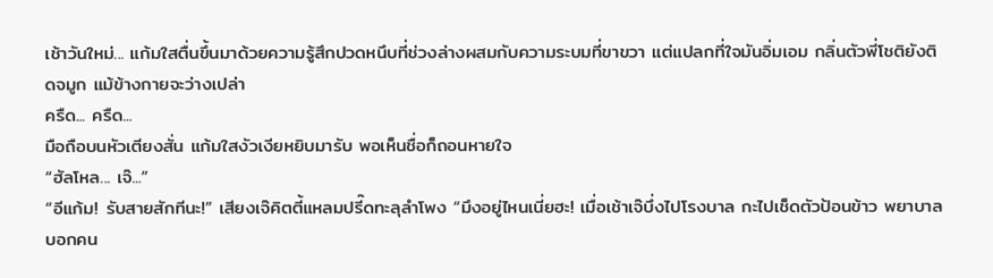เช้าวันใหม่... แก้มใสตื่นขึ้นมาด้วยความรู้สึกปวดหนึบที่ช่วงล่างผสมกับความระบมที่ขาขวา แต่แปลกที่ใจมันอิ่มเอม กลิ่นตัวพี่โชติยังติดจมูก แม้ข้างกายจะว่างเปล่า
ครืด... ครืด...
มือถือบนหัวเตียงสั่น แก้มใสงัวเงียหยิบมารับ พอเห็นชื่อก็ถอนหายใจ
“ฮัลโหล... เจ๊...”
“อีแก้ม! รับสายสักทีนะ!” เสียงเจ๊คิตตี้แหลมปรี๊ดทะลุลำโพง “มึงอยู่ไหนเนี่ยฮะ! เมื่อเช้าเจ๊บึ่งไปโรงบาล กะไปเช็ดตัวป้อนข้าว พยาบาลบอกคน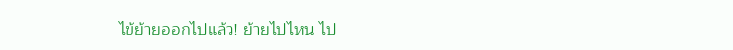ไข้ย้ายออกไปแล้ว! ย้ายไปไหน ไป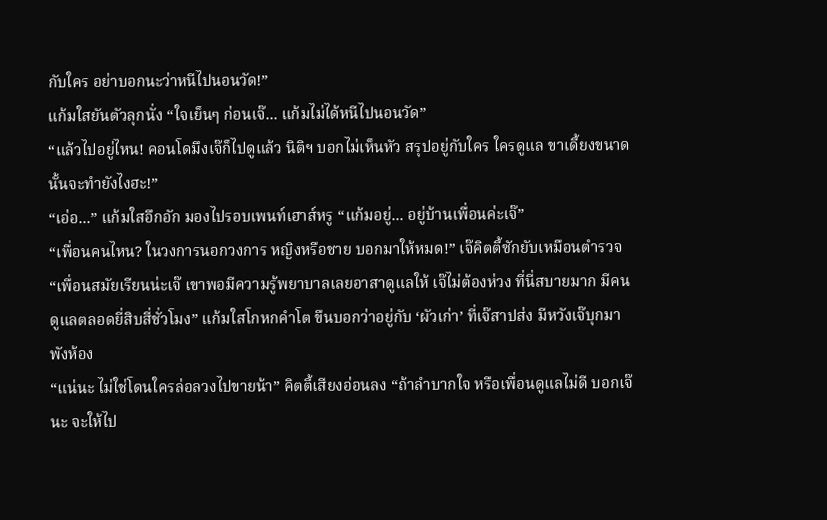กับใคร อย่าบอกนะว่าหนีไปนอนวัด!”
แก้มใสยันตัวลุกนั่ง “ใจเย็นๆ ก่อนเจ๊... แก้มไม่ได้หนีไปนอนวัด”
“แล้วไปอยู่ไหน! คอนโดมึงเจ๊ก็ไปดูแล้ว นิติฯ บอกไม่เห็นหัว สรุปอยู่กับใคร ใครดูแล ขาเดี้ยงขนาดนั้นจะทำยังไงฮะ!”
“เอ่อ...” แก้มใสอึกอัก มองไปรอบเพนท์เฮาส์หรู “แก้มอยู่... อยู่บ้านเพื่อนค่ะเจ๊”
“เพื่อนคนไหน? ในวงการนอกวงการ หญิงหรือชาย บอกมาให้หมด!” เจ๊คิตตี้ซักยับเหมือนตำรวจ
“เพื่อนสมัยเรียนน่ะเจ๊ เขาพอมีความรู้พยาบาลเลยอาสาดูแลให้ เจ๊ไม่ต้องห่วง ที่นี่สบายมาก มีคนดูแลตลอดยี่สิบสี่ชั่วโมง” แก้มใสโกหกคำโต ขืนบอกว่าอยู่กับ ‘ผัวเก่า’ ที่เจ๊สาปส่ง มีหวังเจ๊บุกมาพังห้อง
“แน่นะ ไม่ใช่โดนใครล่อลวงไปขายน้า” คิตตี้เสียงอ่อนลง “ถ้าลำบากใจ หรือเพื่อนดูแลไม่ดี บอกเจ๊นะ จะให้ไป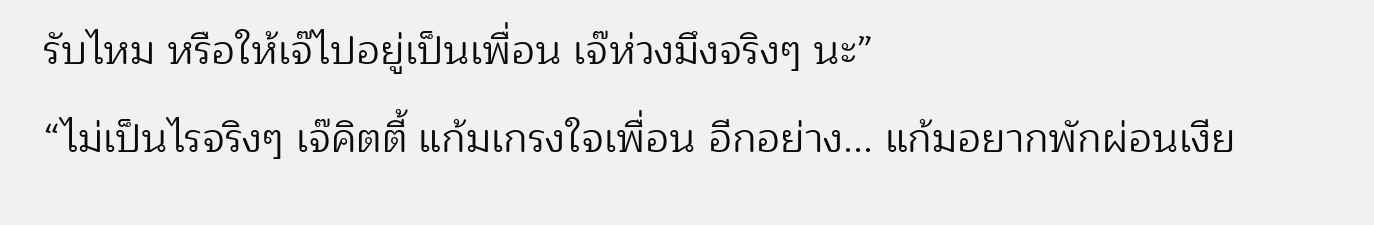รับไหม หรือให้เจ๊ไปอยู่เป็นเพื่อน เจ๊ห่วงมึงจริงๆ นะ”
“ไม่เป็นไรจริงๆ เจ๊คิตตี้ แก้มเกรงใจเพื่อน อีกอย่าง... แก้มอยากพักผ่อนเงีย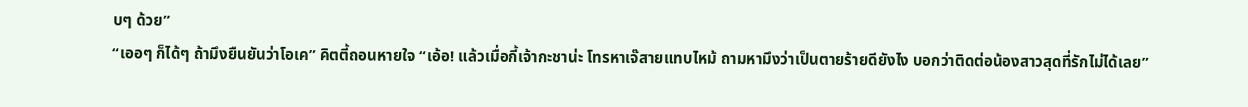บๆ ด้วย”
“เออๆ ก็ได้ๆ ถ้ามึงยืนยันว่าโอเค” คิตตี้ถอนหายใจ “เอ้อ! แล้วเมื่อกี้เจ้ากะชาน่ะ โทรหาเจ๊สายแทบไหม้ ถามหามึงว่าเป็นตายร้ายดียังไง บอกว่าติดต่อน้องสาวสุดที่รักไม่ได้เลย”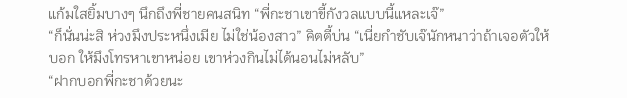แก้มใสยิ้มบางๆ นึกถึงพี่ชายคนสนิท “พี่กะชาเขาขี้กังวลแบบนี้แหละเจ๊”
“ก็นั่นน่ะสิ ห่วงมึงประหนึ่งเมีย ไม่ใช่น้องสาว” คิตตี้บ่น “เนี่ยกำชับเจ๊นักหนาว่าถ้าเจอตัวให้บอก ให้มึงโทรหาเขาหน่อย เขาห่วงกินไม่ได้นอนไม่หลับ”
“ฝากบอกพี่กะชาด้วยนะ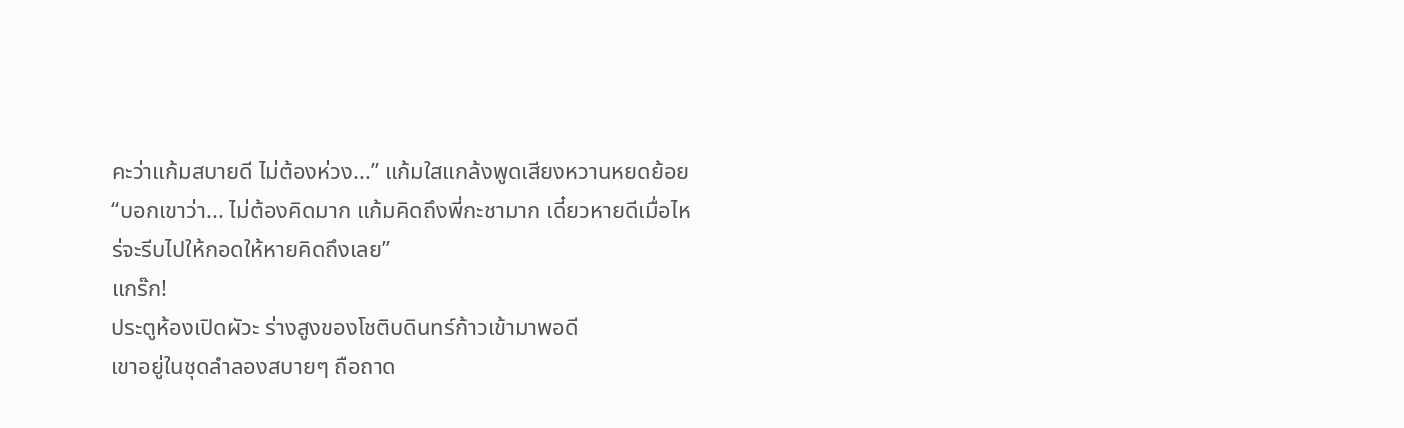คะว่าแก้มสบายดี ไม่ต้องห่วง...” แก้มใสแกล้งพูดเสียงหวานหยดย้อย “บอกเขาว่า... ไม่ต้องคิดมาก แก้มคิดถึงพี่กะชามาก เดี๋ยวหายดีเมื่อไหร่จะรีบไปให้กอดให้หายคิดถึงเลย”
แกร๊ก!
ประตูห้องเปิดผัวะ ร่างสูงของโชติบดินทร์ก้าวเข้ามาพอดี
เขาอยู่ในชุดลำลองสบายๆ ถือถาด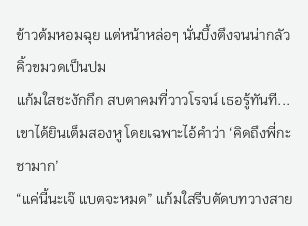ข้าวต้มหอมฉุย แต่หน้าหล่อๆ นั่นบึ้งตึงจนน่ากลัว คิ้วขมวดเป็นปม
แก้มใสชะงักกึก สบตาคมที่วาวโรจน์ เธอรู้ทันที... เขาได้ยินเต็มสองหู โดยเฉพาะไอ้คำว่า ‘คิดถึงพี่กะชามาก’
“แค่นี้นะเจ๊ แบตจะหมด” แก้มใสรีบตัดบทวางสาย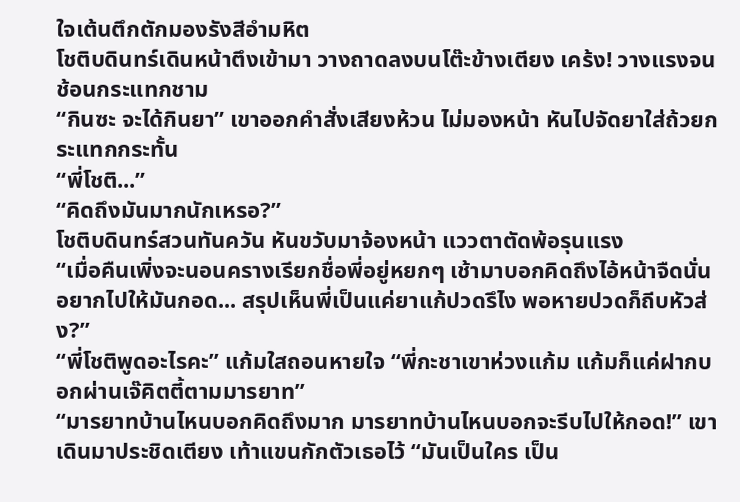ใจเต้นตึกตักมองรังสีอำมหิต
โชติบดินทร์เดินหน้าตึงเข้ามา วางถาดลงบนโต๊ะข้างเตียง เคร้ง! วางแรงจนช้อนกระแทกชาม
“กินซะ จะได้กินยา” เขาออกคำสั่งเสียงห้วน ไม่มองหน้า หันไปจัดยาใส่ถ้วยกระแทกกระทั้น
“พี่โชติ...”
“คิดถึงมันมากนักเหรอ?”
โชติบดินทร์สวนทันควัน หันขวับมาจ้องหน้า แววตาตัดพ้อรุนแรง
“เมื่อคืนเพิ่งจะนอนครางเรียกชื่อพี่อยู่หยกๆ เช้ามาบอกคิดถึงไอ้หน้าจืดนั่น อยากไปให้มันกอด... สรุปเห็นพี่เป็นแค่ยาแก้ปวดรึไง พอหายปวดก็ถีบหัวส่ง?”
“พี่โชติพูดอะไรคะ” แก้มใสถอนหายใจ “พี่กะชาเขาห่วงแก้ม แก้มก็แค่ฝากบอกผ่านเจ๊คิตตี้ตามมารยาท”
“มารยาทบ้านไหนบอกคิดถึงมาก มารยาทบ้านไหนบอกจะรีบไปให้กอด!” เขาเดินมาประชิดเตียง เท้าแขนกักตัวเธอไว้ “มันเป็นใคร เป็น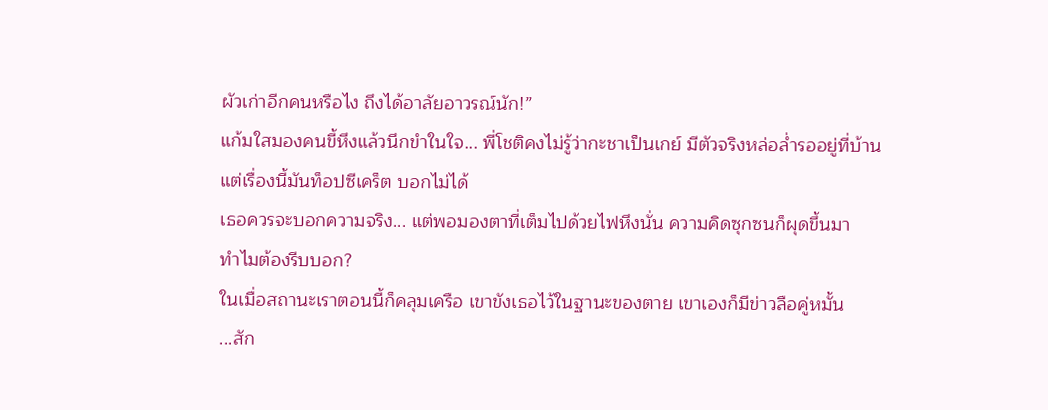ผัวเก่าอีกคนหรือไง ถึงได้อาลัยอาวรณ์นัก!”
แก้มใสมองคนขี้หึงแล้วนึกขำในใจ... พี่โชติคงไม่รู้ว่ากะชาเป็นเกย์ มีตัวจริงหล่อล่ำรออยู่ที่บ้าน แต่เรื่องนี้มันท็อปซีเคร็ต บอกไม่ได้
เธอควรจะบอกความจริง... แต่พอมองตาที่เต็มไปด้วยไฟหึงนั่น ความคิดซุกซนก็ผุดขึ้นมา
ทำไมต้องรีบบอก?
ในเมื่อสถานะเราตอนนี้ก็คลุมเครือ เขาขังเธอไว้ในฐานะของตาย เขาเองก็มีข่าวลือคู่หมั้น
...สัก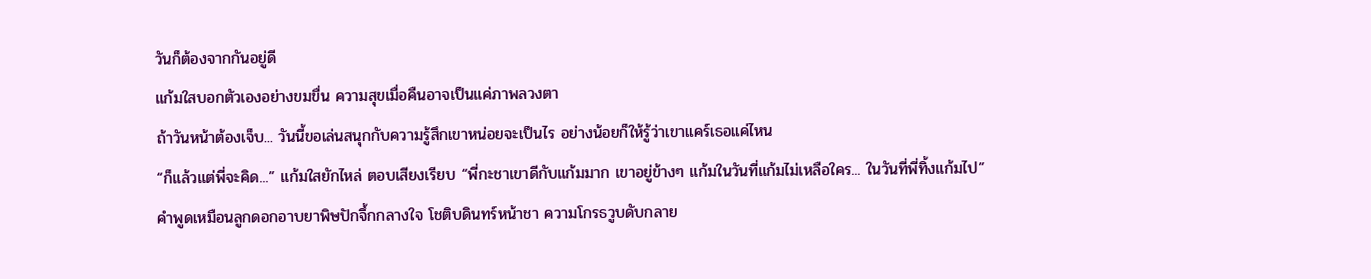วันก็ต้องจากกันอยู่ดี
แก้มใสบอกตัวเองอย่างขมขื่น ความสุขเมื่อคืนอาจเป็นแค่ภาพลวงตา
ถ้าวันหน้าต้องเจ็บ... วันนี้ขอเล่นสนุกกับความรู้สึกเขาหน่อยจะเป็นไร อย่างน้อยก็ให้รู้ว่าเขาแคร์เธอแค่ไหน
“ก็แล้วแต่พี่จะคิด...” แก้มใสยักไหล่ ตอบเสียงเรียบ “พี่กะชาเขาดีกับแก้มมาก เขาอยู่ข้างๆ แก้มในวันที่แก้มไม่เหลือใคร... ในวันที่พี่ทิ้งแก้มไป”
คำพูดเหมือนลูกดอกอาบยาพิษปักจึ้กกลางใจ โชติบดินทร์หน้าชา ความโกรธวูบดับกลาย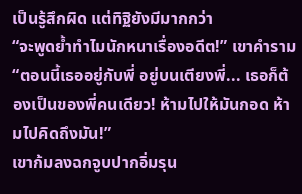เป็นรู้สึกผิด แต่ทิฐิยังมีมากกว่า
“จะพูดย้ำทำไมนักหนาเรื่องอดีต!” เขาคำราม “ตอนนี้เธออยู่กับพี่ อยู่บนเตียงพี่... เธอก็ต้องเป็นของพี่คนเดียว! ห้ามไปให้มันกอด ห้ามไปคิดถึงมัน!”
เขาก้มลงฉกจูบปากอิ่มรุน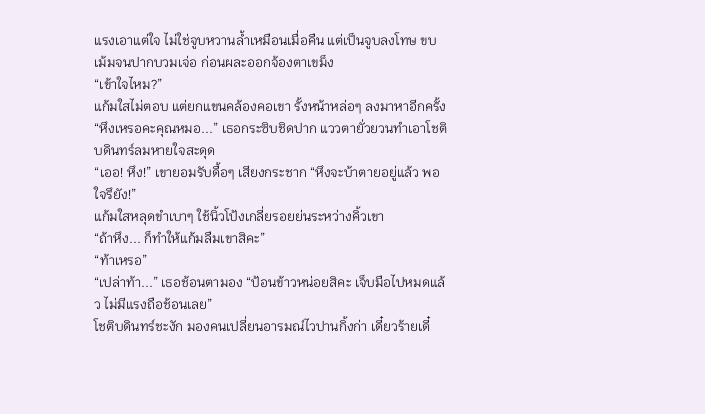แรงเอาแต่ใจ ไม่ใช่จูบหวานล้ำเหมือนเมื่อคืน แต่เป็นจูบลงโทษ ขบเม้มจนปากบวมเจ่อ ก่อนผละออกจ้องตาเขม็ง
“เข้าใจไหม?”
แก้มใสไม่ตอบ แต่ยกแขนคล้องคอเขา รั้งหน้าหล่อๆ ลงมาหาอีกครั้ง
“หึงเหรอคะคุณหมอ...” เธอกระซิบชิดปาก แววตายั่วยวนทำเอาโชติบดินทร์ลมหายใจสะดุด
“เออ! หึง!” เขายอมรับดื้อๆ เสียงกระชาก “หึงจะบ้าตายอยู่แล้ว พอใจรึยัง!”
แก้มใสหลุดขำเบาๆ ใช้นิ้วโป้งเกลี่ยรอยย่นระหว่างคิ้วเขา
“ถ้าหึง... ก็ทำให้แก้มลืมเขาสิคะ”
“ท้าเหรอ”
“เปล่าท้า...” เธอช้อนตามอง “ป้อนข้าวหน่อยสิคะ เจ็บมือไปหมดแล้ว ไม่มีแรงถือช้อนเลย”
โชติบดินทร์ชะงัก มองคนเปลี่ยนอารมณ์ไวปานกิ้งก่า เดี๋ยวร้ายเดี๋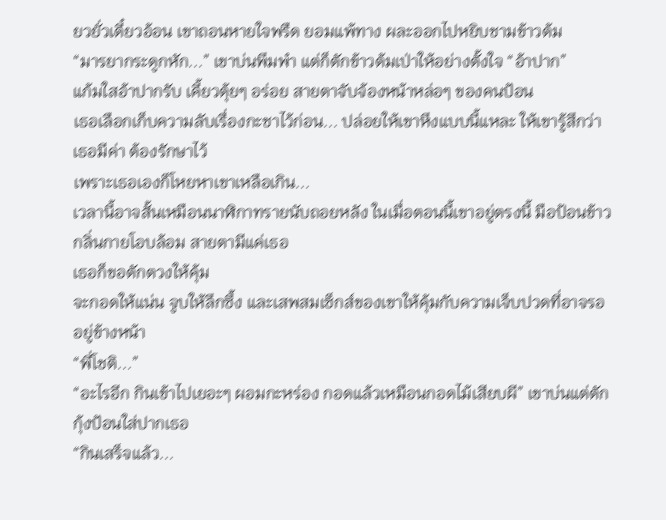ยวยั่วเดี๋ยวอ้อน เขาถอนหายใจพรืด ยอมแพ้ทาง ผละออกไปหยิบชามข้าวต้ม
“มารยากระดูกหัก...” เขาบ่นพึมพำ แต่ก็ตักข้าวต้มเป่าให้อย่างตั้งใจ “อ้าปาก”
แก้มใสอ้าปากรับ เคี้ยวตุ้ยๆ อร่อย สายตาจับจ้องหน้าหล่อๆ ของคนป้อน
เธอเลือกเก็บความลับเรื่องกะชาไว้ก่อน... ปล่อยให้เขาหึงแบบนี้แหละ ให้เขารู้สึกว่าเธอมีค่า ต้องรักษาไว้
เพราะเธอเองก็โหยหาเขาเหลือเกิน...
เวลานี้อาจสั้นเหมือนนาฬิกาทรายนับถอยหลัง ในเมื่อตอนนี้เขาอยู่ตรงนี้ มือป้อนข้าว กลิ่นกายโอบล้อม สายตามีแค่เธอ
เธอก็ขอตักตวงให้คุ้ม
จะกอดให้แน่น จูบให้ลึกซึ้ง และเสพสมเซ็กส์ของเขาให้คุ้มกับความเจ็บปวดที่อาจรออยู่ข้างหน้า
“พี่โชติ...”
“อะไรอีก กินเข้าไปเยอะๆ ผอมกะหร่อง กอดแล้วเหมือนกอดไม้เสียบผี” เขาบ่นแต่ตักกุ้งป้อนใส่ปากเธอ
“กินเสร็จแล้ว...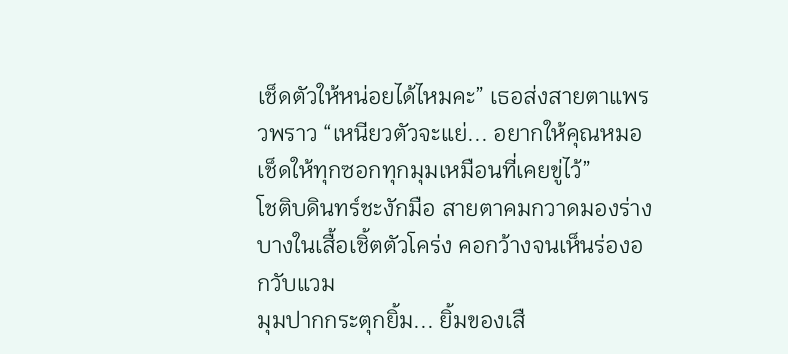เช็ดตัวให้หน่อยได้ไหมคะ” เธอส่งสายตาแพรวพราว “เหนียวตัวจะแย่... อยากให้คุณหมอเช็ดให้ทุกซอกทุกมุมเหมือนที่เคยขู่ไว้”
โชติบดินทร์ชะงักมือ สายตาคมกวาดมองร่างบางในเสื้อเชิ้ตตัวโคร่ง คอกว้างจนเห็นร่องอกวับแวม
มุมปากกระตุกยิ้ม... ยิ้มของเสื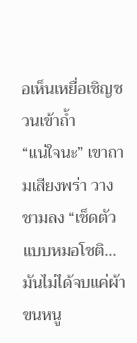อเห็นเหยื่อเชิญชวนเข้าถ้ำ
“แน่ใจนะ” เขาถามเสียงพร่า วางชามลง “เช็ดตัวแบบหมอโชติ... มันไม่ได้จบแค่ผ้าขนหนู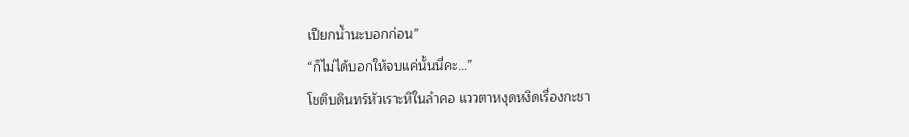เปียกน้ำนะบอกก่อน”
“ก็ไม่ได้บอกให้จบแค่นั้นนี่คะ...”
โชติบดินทร์หัวเราะหึในลำคอ แววตาหงุดหงิดเรื่องกะชา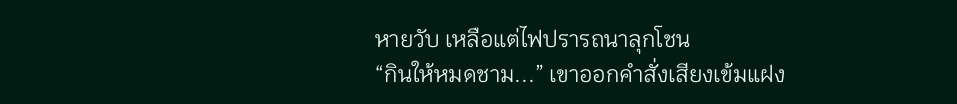หายวับ เหลือแต่ไฟปรารถนาลุกโชน
“กินให้หมดชาม...” เขาออกคำสั่งเสียงเข้มแฝง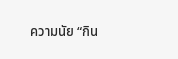ความนัย “กิน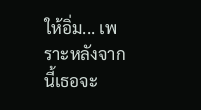ให้อิ่ม... เพราะหลังจากนี้เธอจะ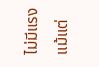ไม่มีแรงแม้แต่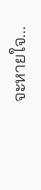จะหายใจ...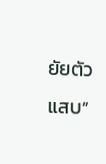ยัยตัวแสบ”